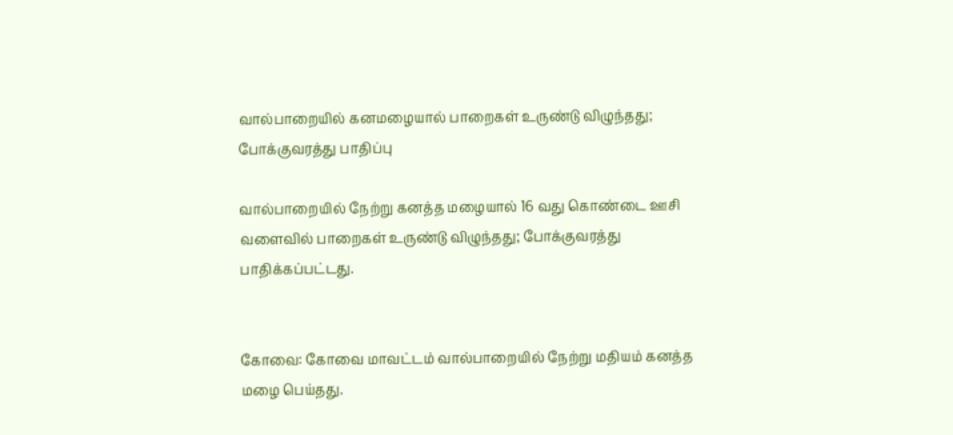வால்பாறையில் கனமழையால் பாறைகள் உருண்டு விழுந்தது; போக்குவரத்து பாதிப்பு

வால்பாறையில் நேற்று கனத்த மழையால் 16 வது கொண்டை ஊசி வளைவில் பாறைகள் உருண்டு விழுந்தது; போக்குவரத்து பாதிக்கப்பட்டது.


கோவை: கோவை மாவட்டம் வால்பாறையில் நேற்று மதியம் கனத்த மழை பெய்தது.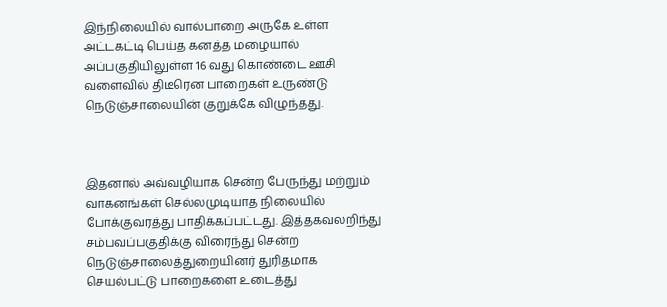இந்நிலையில் வால்பாறை அருகே உள்ள அட்டகட்டி பெய்த கனத்த மழையால் அப்பகுதியிலுள்ள 16 வது கொண்டை ஊசி வளைவில் திடீரென பாறைகள் உருண்டு நெடுஞ்சாலையின் குறுக்கே விழுந்தது.



இதனால் அவ்வழியாக சென்ற பேருந்து மற்றும் வாகனங்கள் செல்லமுடியாத நிலையில் போக்குவரத்து பாதிக்கப்பட்டது. இத்தகவலறிந்து சம்பவப்பகுதிக்கு விரைந்து சென்ற நெடுஞ்சாலைத்துறையினர் துரிதமாக செயல்பட்டு பாறைகளை உடைத்து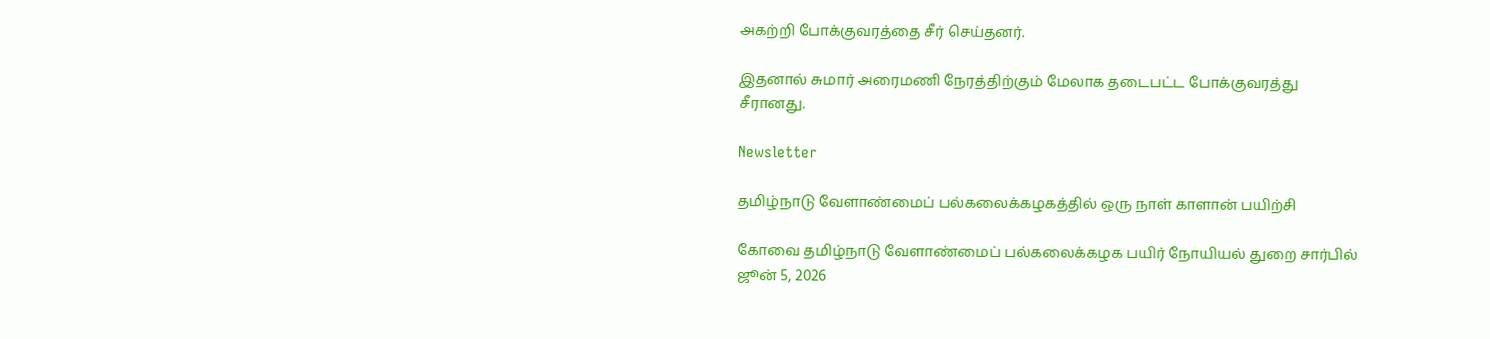அகற்றி போக்குவரத்தை சீர் செய்தனர்.

இதனால் சுமார் அரைமணி நேரத்திற்கும் மேலாக தடைபட்ட போக்குவரத்து சீரானது.

Newsletter

தமிழ்நாடு வேளாண்மைப் பல்கலைக்கழகத்தில் ஒரு நாள் காளான் பயிற்சி

கோவை தமிழ்நாடு வேளாண்மைப் பல்கலைக்கழக பயிர் நோயியல் துறை சார்பில் ஜூன் 5, 2026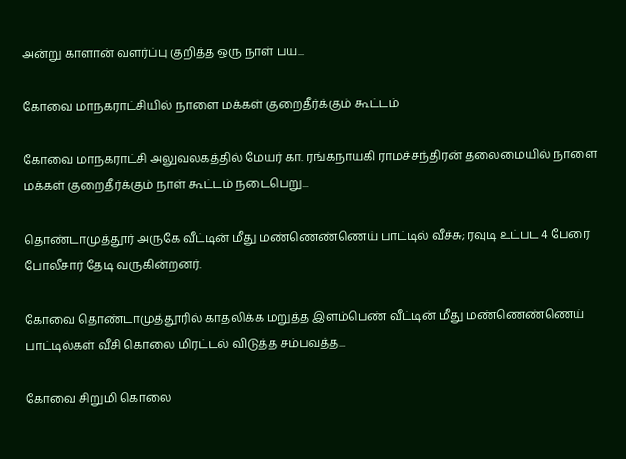அன்று காளான் வளர்ப்பு குறித்த ஒரு நாள் பய...

கோவை மாநகராட்சியில் நாளை மக்கள் குறைதீர்க்கும் கூட்டம்

கோவை மாநகராட்சி அலுவலகத்தில் மேயர் கா. ரங்கநாயகி ராமச்சந்திரன் தலைமையில் நாளை மக்கள் குறைதீர்க்கும் நாள் கூட்டம் நடைபெறு...

தொண்டாமுத்தூர் அருகே வீட்டின் மீது மண்ணெண்ணெய் பாட்டில் வீச்சு; ரவுடி உட்பட 4 பேரை போலீசார் தேடி வருகின்றனர்.

கோவை தொண்டாமுத்தூரில் காதலிக்க மறுத்த இளம்பெண் வீட்டின் மீது மண்ணெண்ணெய் பாட்டில்கள் வீசி கொலை மிரட்டல் விடுத்த சம்பவத்த...

கோவை சிறுமி கொலை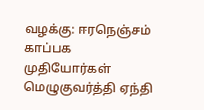வழக்கு: ஈரநெஞ்சம் காப்பக முதியோர்கள் மெழுகுவர்த்தி ஏந்தி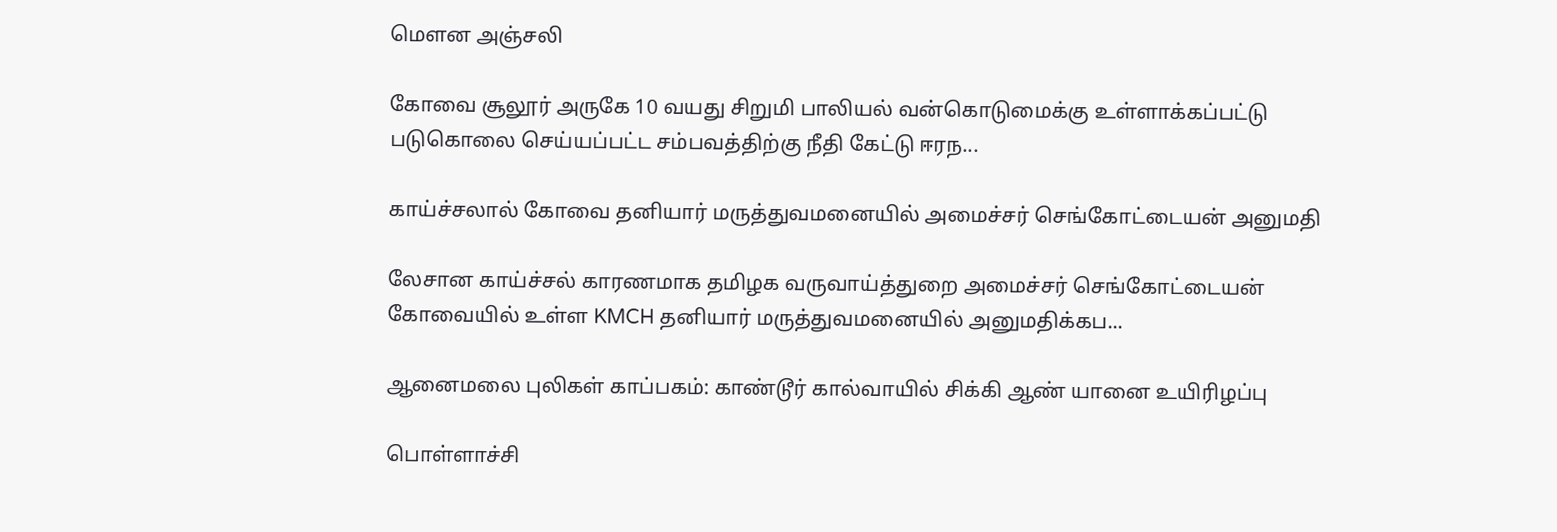மௌன அஞ்சலி

கோவை சூலூர் அருகே 10 வயது சிறுமி பாலியல் வன்கொடுமைக்கு உள்ளாக்கப்பட்டு படுகொலை செய்யப்பட்ட சம்பவத்திற்கு நீதி கேட்டு ஈரந...

காய்ச்சலால் கோவை தனியார் மருத்துவமனையில் அமைச்சர் செங்கோட்டையன் அனுமதி

லேசான காய்ச்சல் காரணமாக தமிழக வருவாய்த்துறை அமைச்சர் செங்கோட்டையன் கோவையில் உள்ள KMCH தனியார் மருத்துவமனையில் அனுமதிக்கப...

ஆனைமலை புலிகள் காப்பகம்: காண்டூர் கால்வாயில் சிக்கி ஆண் யானை உயிரிழப்பு

பொள்ளாச்சி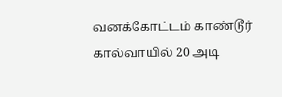வனக்கோட்டம் காண்டூர் கால்வாயில் 20 அடி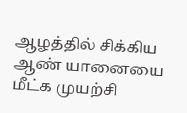ஆழத்தில் சிக்கிய ஆண் யானையை மீட்க முயற்சி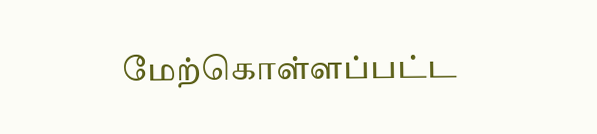மேற்கொள்ளப்பட்ட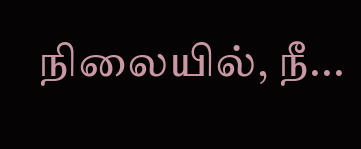நிலையில், நீ...